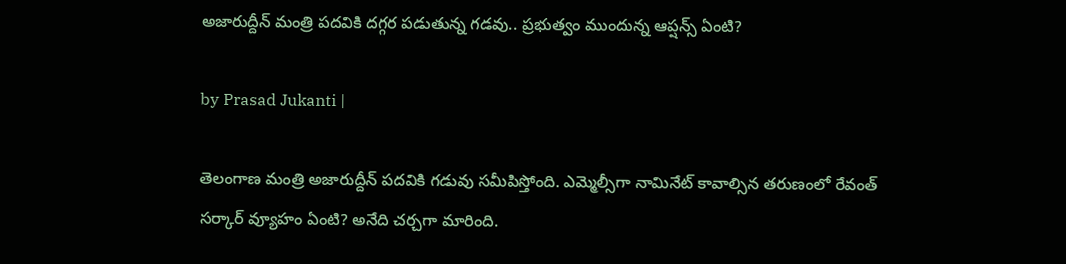అజారుద్దీన్ మంత్రి పదవికి దగ్గర పడుతున్న గడవు.. ప్రభుత్వం ముందున్న ఆప్షన్స్ ఏంటి?

by Prasad Jukanti |

తెలంగాణ మంత్రి అజారుద్దీన్ పదవికి గడువు సమీపిస్తోంది. ఎమ్మెల్సీగా నామినేట్ కావాల్సిన తరుణంలో రేవంత్ సర్కార్ వ్యూహం ఏంటి? అనేది చర్చగా మారింది.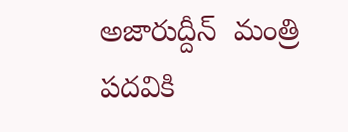అజారుద్దీన్  మంత్రి పదవికి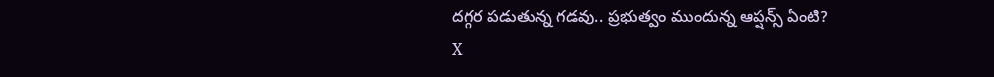దగ్గర పడుతున్న గడవు.. ప్రభుత్వం ముందున్న ఆప్షన్స్ ఏంటి?
X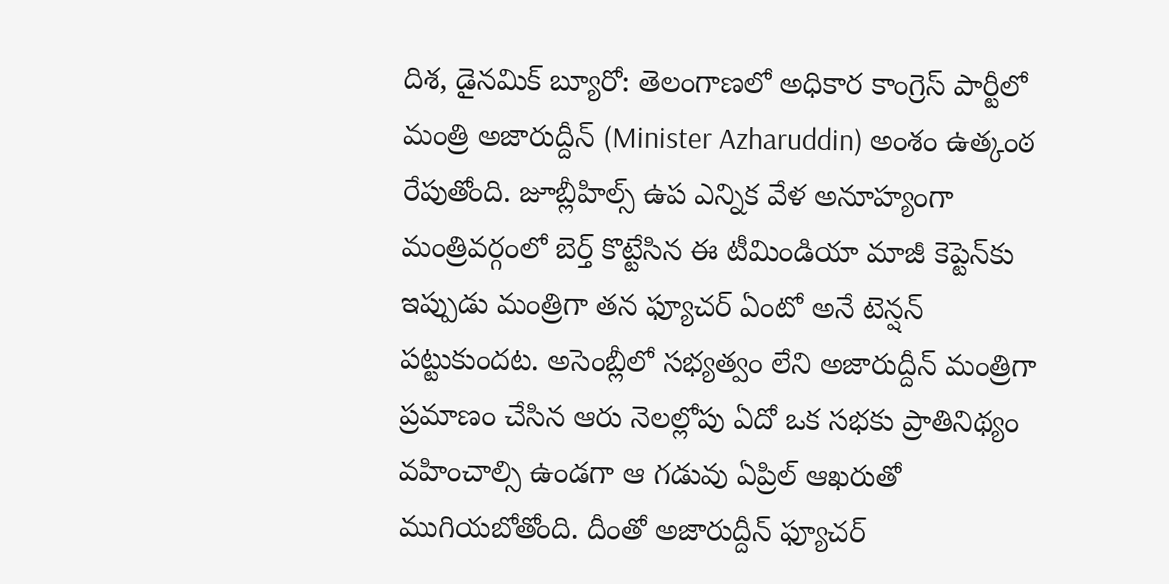దిశ, డైనమిక్ బ్యూరో: తెలంగాణలో అధికార కాంగ్రెస్ పార్టీలో మంత్రి అజారుద్దీన్ (Minister Azharuddin) అంశం ఉత్కంఠ రేపుతోంది. జూబ్లీహిల్స్ ఉప ఎన్నిక వేళ అనూహ్యంగా మంత్రివర్గంలో బెర్త్ కొట్టేసిన ఈ టీమిండియా మాజీ కెప్టెన్‍కు ఇప్పుడు మంత్రిగా తన ఫ్యూచర్ ఏంటో అనే టెన్షన్ పట్టుకుందట. అసెంబ్లీలో సభ్యత్వం లేని అజారుద్దీన్ మంత్రిగా ప్రమాణం చేసిన ఆరు నెలల్లోపు ఏదో ఒక సభకు ప్రాతినిథ్యం వహించాల్సి ఉండగా ఆ గడువు ఏప్రిల్ ఆఖరుతో ముగియబోతోంది. దీంతో అజారుద్దీన్ ఫ్యూచర్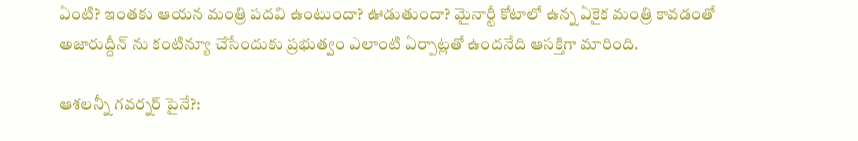ఏంటి? ఇంతకు ఆయన మంత్రి పదవి ఉంటుందా? ఊడుతుందా? మైనార్టీ కోటాలో ఉన్న ఏకైక మంత్రి కావడంతో అజారుద్దీన్ ను కంటిన్యూ చేసేందుకు ప్రభుత్వం ఎలాంటి ఏర్పాట్లతో ఉందనేది ఆసక్తిగా మారింది.

ఆశలన్నీ గవర్నర్ పైనే?: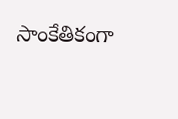సాంకేతికంగా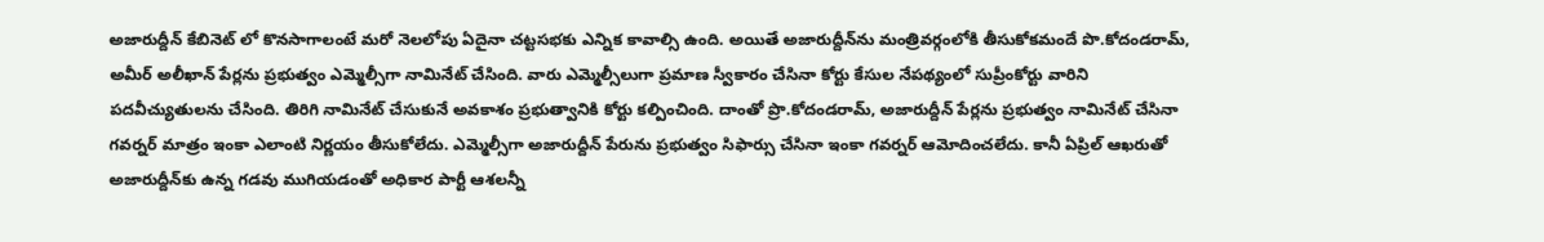అజారుద్దీన్ కేబినెట్ లో కొనసాగాలంటే మరో నెలలోపు ఏదైనా చట్టసభకు ఎన్నిక కావాల్సి ఉంది. అయితే అజారుద్దీన్‍ను మంత్రివర్గంలోకి తీసుకోకమందే పొ.కోదండరామ్, అమీర్ అలీఖాన్ పేర్లను ప్రభుత్వం ఎమ్మెల్సీగా నామినేట్ చేసింది. వారు ఎమ్మెల్సీలుగా ప్రమాణ స్వీకారం చేసినా కోర్టు కేసుల నేపథ్యంలో సుప్రీంకోర్టు వారిని పదవీచ్యుతులను చేసింది. తిరిగి నామినేట్ చేసుకునే అవకాశం ప్రభుత్వానికి కోర్టు కల్పించింది. దాంతో ప్రొ.కోదండరామ్, అజారుద్దీన్ పేర్లను ప్రభుత్వం నామినేట్ చేసినా గవర్నర్ మాత్రం ఇంకా ఎలాంటి నిర్ణయం తీసుకోలేదు. ఎమ్మెల్సీగా అజారుద్దీన్ పేరును ప్రభుత్వం సిఫార్సు చేసినా ఇంకా గవర్నర్ ఆమోదించలేదు. కానీ ఏప్రిల్ ఆఖరుతో అజారుద్దీన్‍కు ఉన్న గడవు ముగియడంతో అధికార పార్టీ ఆశలన్నీ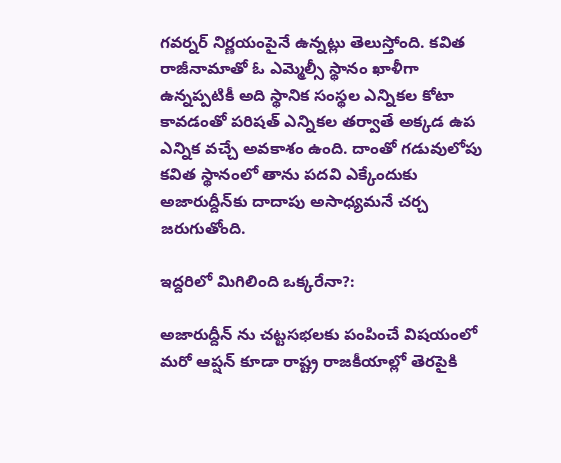గవర్నర్ నిర్ణయంపైనే ఉన్నట్లు తెలుస్తోంది. కవిత రాజీనామాతో ఓ ఎమ్మెల్సీ స్థానం ఖాళీగా ఉన్నప్పటికీ అది స్థానిక సంస్థల ఎన్నికల కోటా కావడంతో పరిషత్ ఎన్నికల తర్వాతే అక్కడ ఉప ఎన్నిక వచ్చే అవకాశం ఉంది. దాంతో గడువులోపు కవిత స్థానంలో తాను పదవి ఎక్కేందుకు అజారుద్దీన్‍కు దాదాపు అసాధ్యమనే చర్చ జరుగుతోంది.

ఇద్దరిలో మిగిలింది ఒక్కరేనా?:

అజారుద్దీన్ ను చట్టసభలకు పంపించే విషయంలో మరో ఆప్షన్ కూడా రాష్ట్ర రాజకీయాల్లో తెరపైకి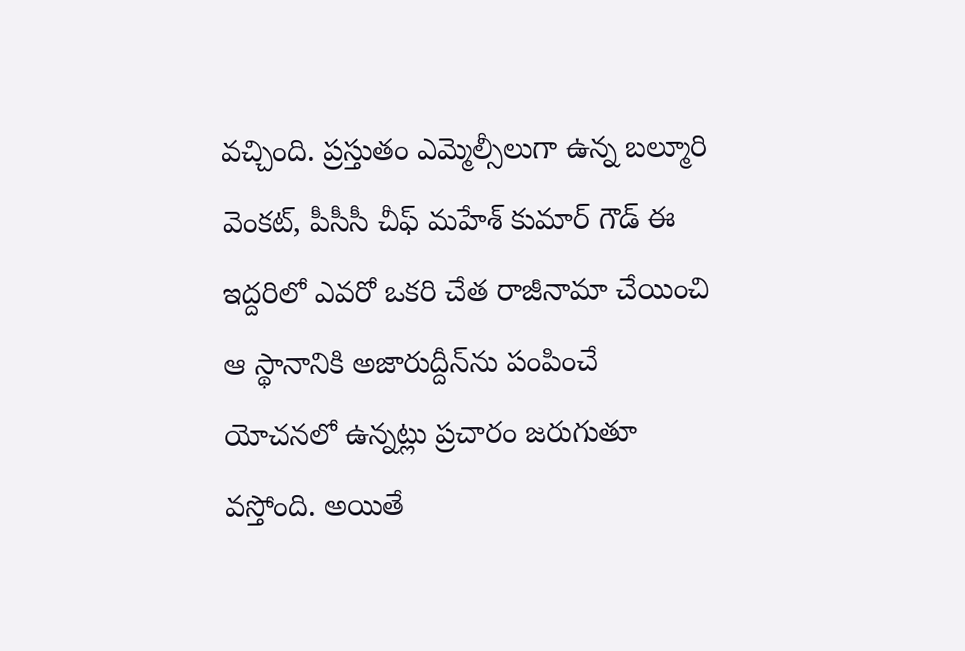వచ్చింది. ప్రస్తుతం ఎమ్మెల్సీలుగా ఉన్న బల్మూరి వెంకట్, పీసీసీ చీఫ్ మహేశ్ కుమార్ గౌడ్ ఈ ఇద్దరిలో ఎవరో ఒకరి చేత రాజీనామా చేయించి ఆ స్థానానికి అజారుద్దీన్‍ను పంపించే యోచనలో ఉన్నట్లు ప్రచారం జరుగుతూ వస్తోంది. అయితే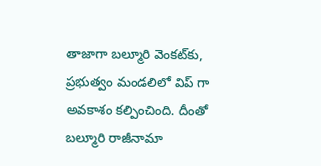తాజాగా బల్మూరి వెంకట్‍కు, ప్రభుత్వం మండలిలో విప్ గా అవకాశం కల్పించింది. దీంతో బల్మూరి రాజీనామా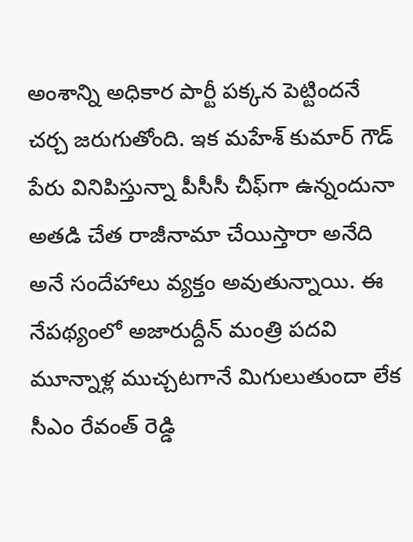అంశాన్ని అధికార పార్టీ పక్కన పెట్టిందనే చర్చ జరుగుతోంది. ఇక మహేశ్ కుమార్ గౌడ్ పేరు వినిపిస్తున్నా పీసీసీ చీఫ్‍గా ఉన్నందునా అతడి చేత రాజీనామా చేయిస్తారా అనేది అనే సందేహాలు వ్యక్తం అవుతున్నాయి. ఈ నేపథ్యంలో అజారుద్దీన్ మంత్రి పదవి మూన్నాళ్ల ముచ్చటగానే మిగులుతుందా లేక సీఎం రేవంత్ రెడ్డి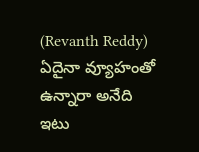(Revanth Reddy) ఏదైనా వ్యూహంతో ఉన్నారా అనేది ఇటు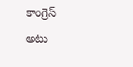కాంగ్రెస్ అటు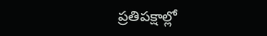ప్రతిపక్షాల్లో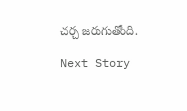చర్చ జరుగుతోంది.

Next Story